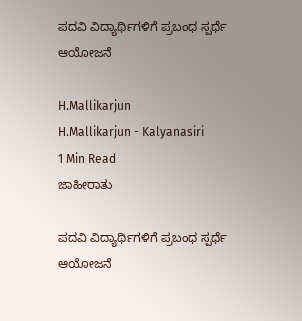ಪದವಿ ವಿದ್ಯಾರ್ಥಿಗಳಿಗೆ ಪ್ರಬಂಧ ಸ್ಪರ್ಧೆ ಆಯೋಜನೆ

H.Mallikarjun
H.Mallikarjun - Kalyanasiri
1 Min Read
ಜಾಹೀರಾತು

ಪದವಿ ವಿದ್ಯಾರ್ಥಿಗಳಿಗೆ ಪ್ರಬಂಧ ಸ್ಪರ್ಧೆ ಆಯೋಜನೆ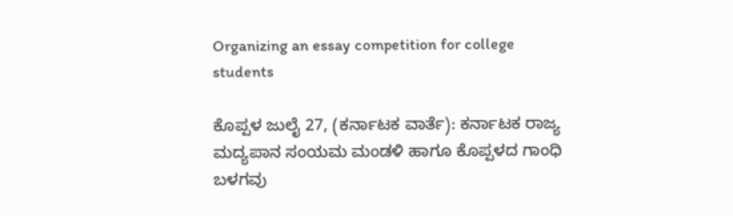Organizing an essay competition for college students

ಕೊಪ್ಪಳ ಜುಲೈ 27, (ಕರ್ನಾಟಕ ವಾರ್ತೆ): ಕರ್ನಾಟಕ ರಾಜ್ಯ ಮದ್ಯಪಾನ ಸಂಯಮ ಮಂಡಳಿ ಹಾಗೂ ಕೊಪ್ಪಳದ ಗಾಂಧಿ ಬಳಗವು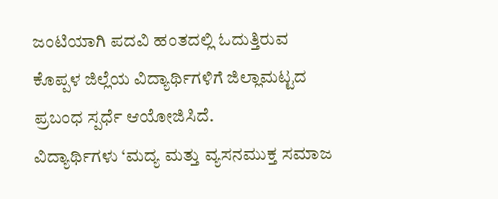ಜಂಟಿಯಾಗಿ ಪದವಿ ಹಂತದಲ್ಲಿ ಓದುತ್ತಿರುವ ಕೊಪ್ಪಳ ಜಿಲ್ಲೆಯ ವಿದ್ಯಾರ್ಥಿಗಳಿಗೆ ಜಿಲ್ಲಾಮಟ್ಟದ ಪ್ರಬಂಧ ಸ್ಪರ್ಧೆ ಆಯೋಜಿಸಿದೆ.
ವಿದ್ಯಾರ್ಥಿಗಳು ‘ಮದ್ಯ ಮತ್ತು ವ್ಯಸನಮುಕ್ತ ಸಮಾಜ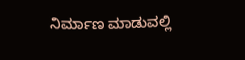ನಿರ್ಮಾಣ ಮಾಡುವಲ್ಲಿ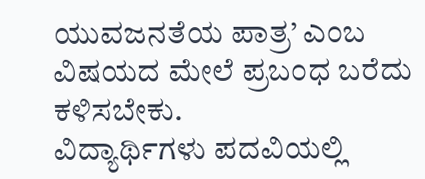ಯುವಜನತೆಯ ಪಾತ್ರ’ ಎಂಬ ವಿಷಯದ ಮೇಲೆ ಪ್ರಬಂಧ ಬರೆದು ಕಳಿಸಬೇಕು.
ವಿದ್ಯಾರ್ಥಿಗಳು ಪದವಿಯಲ್ಲಿ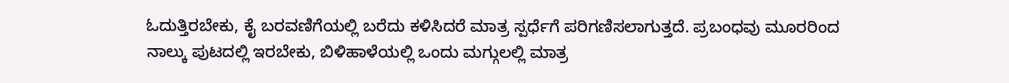ಓದುತ್ತಿರಬೇಕು, ಕೈ ಬರವಣಿಗೆಯಲ್ಲಿ ಬರೆದು ಕಳಿಸಿದರೆ ಮಾತ್ರ ಸ್ಪರ್ಧೆಗೆ ಪರಿಗಣಿಸಲಾಗುತ್ತದೆ. ಪ್ರಬಂಧವು ಮೂರರಿಂದ ನಾಲ್ಕು ಪುಟದಲ್ಲಿ ಇರಬೇಕು, ಬಿಳಿಹಾಳೆಯಲ್ಲಿ ಒಂದು ಮಗ್ಗುಲಲ್ಲಿ ಮಾತ್ರ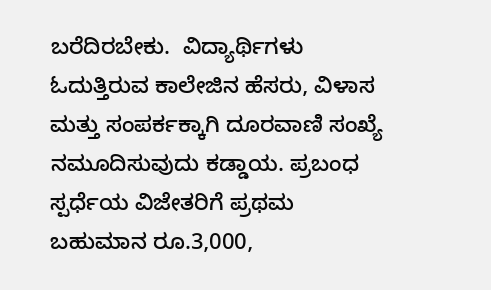ಬರೆದಿರಬೇಕು.  ವಿದ್ಯಾರ್ಥಿಗಳು ಓದುತ್ತಿರುವ ಕಾಲೇಜಿನ ಹೆಸರು, ವಿಳಾಸ ಮತ್ತು ಸಂಪರ್ಕಕ್ಕಾಗಿ ದೂರವಾಣಿ ಸಂಖ್ಯೆ ನಮೂದಿಸುವುದು ಕಡ್ಡಾಯ. ಪ್ರಬಂಧ ಸ್ಪರ್ಧೆಯ ವಿಜೇತರಿಗೆ ಪ್ರಥಮ ಬಹುಮಾನ ರೂ.3,000,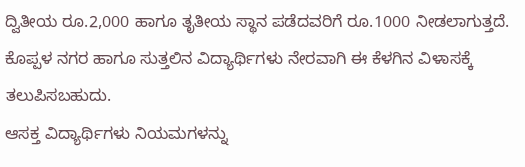ದ್ವಿತೀಯ ರೂ.2,000 ಹಾಗೂ ತೃತೀಯ ಸ್ಥಾನ ಪಡೆದವರಿಗೆ ರೂ.1000 ನೀಡಲಾಗುತ್ತದೆ. ಕೊಪ್ಪಳ ನಗರ ಹಾಗೂ ಸುತ್ತಲಿನ ವಿದ್ಯಾರ್ಥಿಗಳು ನೇರವಾಗಿ ಈ ಕೆಳಗಿನ ವಿಳಾಸಕ್ಕೆ ತಲುಪಿಸಬಹುದು.
ಆಸಕ್ತ ವಿದ್ಯಾರ್ಥಿಗಳು ನಿಯಮಗಳನ್ನು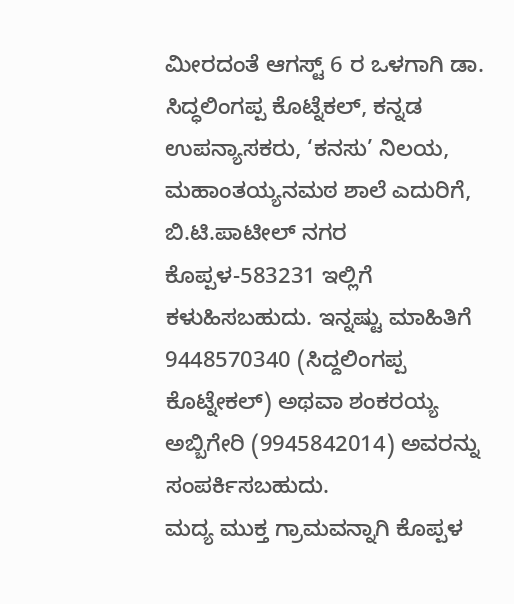ಮೀರದಂತೆ ಆಗಸ್ಟ್ 6 ರ ಒಳಗಾಗಿ ಡಾ. ಸಿದ್ಧಲಿಂಗಪ್ಪ ಕೊಟ್ನೆಕಲ್, ಕನ್ನಡ ಉಪನ್ಯಾಸಕರು, ‘ಕನಸು’ ನಿಲಯ, ಮಹಾಂತಯ್ಯನಮಠ ಶಾಲೆ ಎದುರಿಗೆ, ಬಿ.ಟಿ.ಪಾಟೀಲ್ ನಗರ ಕೊಪ್ಪಳ-583231 ಇಲ್ಲಿಗೆ ಕಳುಹಿಸಬಹುದು. ಇನ್ನಷ್ಟು ಮಾಹಿತಿಗೆ 9448570340 (ಸಿದ್ದಲಿಂಗಪ್ಪ ಕೊಟ್ನೇಕಲ್) ಅಥವಾ ಶಂಕರಯ್ಯ ಅಬ್ಬಿಗೇರಿ (9945842014) ಅವರನ್ನು ಸಂಪರ್ಕಿಸಬಹುದು.
ಮದ್ಯ ಮುಕ್ತ ಗ್ರಾಮವನ್ನಾಗಿ ಕೊಪ್ಪಳ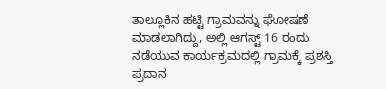ತಾಲ್ಲೂಕಿನ ಹಟ್ಟಿ ಗ್ರಾಮವನ್ನು ಘೋಷಣೆ ಮಾಡಲಾಗಿದ್ದು, ಅಲ್ಲಿ ಆಗಸ್ಟ್ 16 ರಂದು ನಡೆಯುವ ಕಾರ್ಯಕ್ರಮದಲ್ಲಿ ಗ್ರಾಮಕ್ಕೆ ಪ್ರಶಸ್ತಿ ಪ್ರದಾನ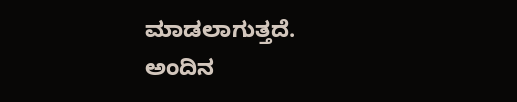ಮಾಡಲಾಗುತ್ತದೆ. ಅಂದಿನ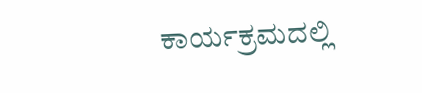ಕಾರ್ಯಕ್ರಮದಲ್ಲಿ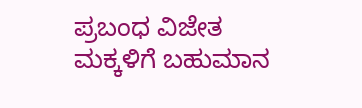ಪ್ರಬಂಧ ವಿಜೇತ ಮಕ್ಕಳಿಗೆ ಬಹುಮಾನ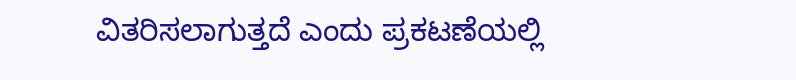ವಿತರಿಸಲಾಗುತ್ತದೆ ಎಂದು ಪ್ರಕಟಣೆಯಲ್ಲಿ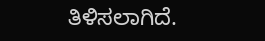ತಿಳಿಸಲಾಗಿದೆ.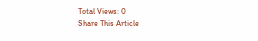Total Views: 0
Share This Article